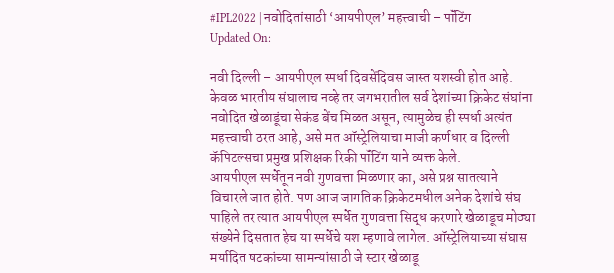#IPL2022 | नवोदितांसाठी ‘आयपीएल’ महत्त्वाची – पॉंटिंग
Updated On:

नवी दिल्ली – आयपीएल स्पर्धा दिवसेंदिवस जास्त यशस्वी होत आहे. केवळ भारतीय संघालाच नव्हे तर जगभरातील सर्व देशांच्या क्रिकेट संघांना नवोदित खेळाडूंचा सेकंड बेंच मिळत असून, त्यामुळेच ही स्पर्धा अत्यंत महत्त्वाची ठरत आहे, असे मत ऑस्ट्रेलियाचा माजी कर्णधार व दिल्ली कॅपिटल्सचा प्रमुख प्रशिक्षक रिकी पॉंटिंग याने व्यक्त केले.
आयपीएल स्पर्धेतून नवी गुणवत्ता मिळणार का, असे प्रश्न सातत्याने विचारले जात होते. पण आज जागतिक क्रिकेटमधील अनेक देशांचे संघ पाहिले तर त्यात आयपीएल स्पर्धेत गुणवत्ता सिद्ध करणारे खेळाडूच मोठ्या संख्येने दिसतात हेच या स्पर्धेचे यश म्हणावे लागेल. ऑस्ट्रेलियाच्या संघास मर्यादित षटकांच्या सामन्यांसाठी जे स्टार खेळाडू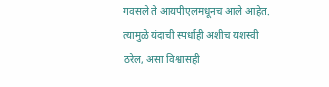गवसले ते आयपीएलमधूनच आले आहेत. त्यामुळे यंदाची स्पर्धाही अशीच यशस्वी ठरेल, असा विश्वासही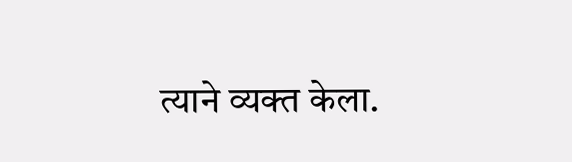त्याने व्यक्त केला.